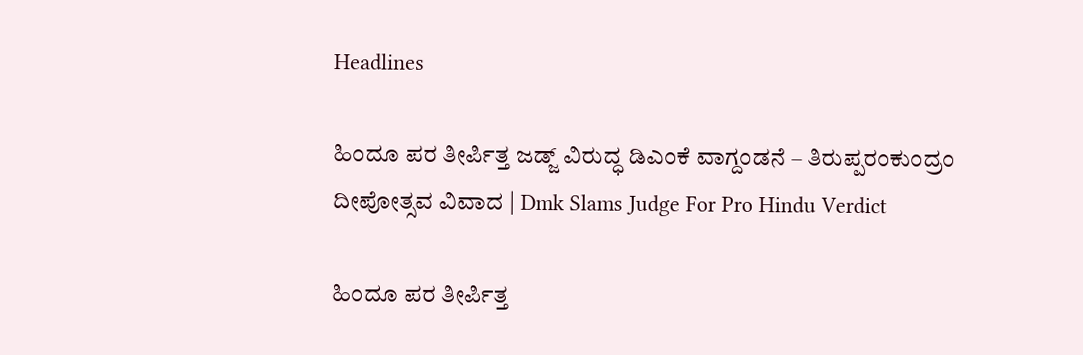Headlines

ಹಿಂದೂ ಪರ ತೀರ್ಪಿತ್ತ ಜಡ್ಜ್‌ ವಿರುದ್ಧ ಡಿಎಂಕೆ ವಾಗ್ದಂಡನೆ – ತಿರುಪ್ಪರಂಕುಂದ್ರಂ ದೀಪೋತ್ಸವ ವಿವಾದ | Dmk Slams Judge For Pro Hindu Verdict

ಹಿಂದೂ ಪರ ತೀರ್ಪಿತ್ತ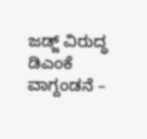ಜಡ್ಜ್‌ ವಿರುದ್ಧ ಡಿಎಂಕೆ ವಾಗ್ದಂಡನೆ –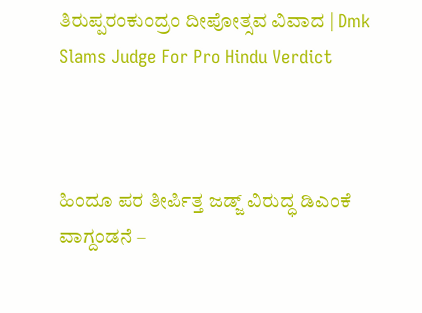ತಿರುಪ್ಪರಂಕುಂದ್ರಂ ದೀಪೋತ್ಸವ ವಿವಾದ | Dmk Slams Judge For Pro Hindu Verdict



ಹಿಂದೂ ಪರ ತೀರ್ಪಿತ್ತ ಜಡ್ಜ್‌ ವಿರುದ್ಧ ಡಿಎಂಕೆ ವಾಗ್ದಂಡನೆ –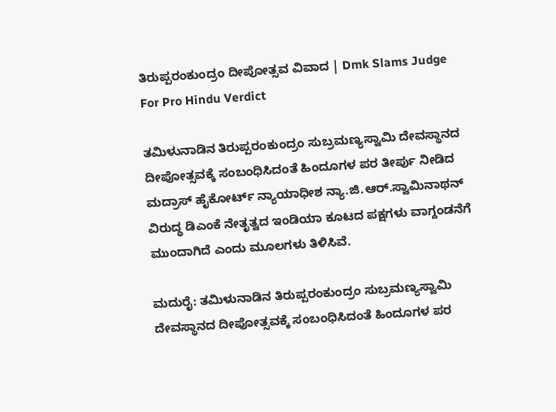ತಿರುಪ್ಪರಂಕುಂದ್ರಂ ದೀಪೋತ್ಸವ ವಿವಾದ | Dmk Slams Judge For Pro Hindu Verdict

ತಮಿಳುನಾಡಿನ ತಿರುಪ್ಪರಂಕುಂದ್ರಂ ಸುಬ್ರಮಣ್ಯಸ್ವಾಮಿ ದೇವಸ್ಥಾನದ ದೀಪೋತ್ಸವಕ್ಕೆ ಸಂಬಂಧಿಸಿದಂತೆ ಹಿಂದೂಗಳ ಪರ ತೀರ್ಪು ನೀಡಿದ ಮದ್ರಾಸ್‌ ಹೈಕೋರ್ಟ್‌ ನ್ಯಾಯಾಧೀಶ ನ್ಯಾ.ಜಿ.ಆರ್.ಸ್ವಾಮಿನಾಥನ್‌ ವಿರುದ್ಧ ಡಿಎಂಕೆ ನೇತೃತ್ವದ ಇಂಡಿಯಾ ಕೂಟದ ಪಕ್ಷಗಳು ವಾಗ್ದಂಡನೆಗೆ ಮುಂದಾಗಿದೆ ಎಂದು ಮೂಲಗಳು ತಿಳಿಸಿವೆ.

ಮದುರೈ: ತಮಿಳುನಾಡಿನ ತಿರುಪ್ಪರಂಕುಂದ್ರಂ ಸುಬ್ರಮಣ್ಯಸ್ವಾಮಿ ದೇವಸ್ಥಾನದ ದೀಪೋತ್ಸವಕ್ಕೆ ಸಂಬಂಧಿಸಿದಂತೆ ಹಿಂದೂಗಳ ಪರ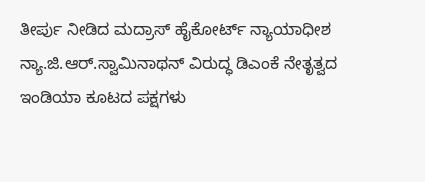ತೀರ್ಪು ನೀಡಿದ ಮದ್ರಾಸ್‌ ಹೈಕೋರ್ಟ್‌ ನ್ಯಾಯಾಧೀಶ ನ್ಯಾ.ಜಿ.ಆರ್.ಸ್ವಾಮಿನಾಥನ್‌ ವಿರುದ್ಧ ಡಿಎಂಕೆ ನೇತೃತ್ವದ ಇಂಡಿಯಾ ಕೂಟದ ಪಕ್ಷಗಳು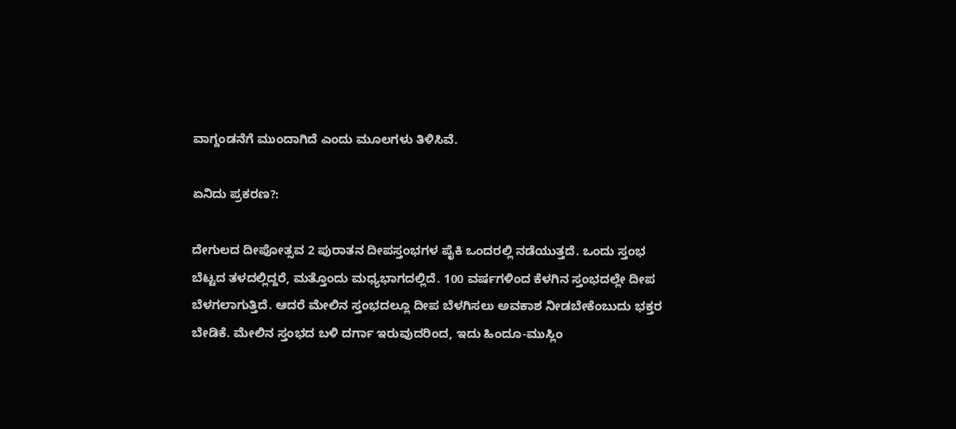ವಾಗ್ದಂಡನೆಗೆ ಮುಂದಾಗಿದೆ ಎಂದು ಮೂಲಗಳು ತಿಳಿಸಿವೆ.

ಏನಿದು ಪ್ರಕರಣ?:

ದೇಗುಲದ ದೀಪೋತ್ಸವ 2 ಪುರಾತನ ದೀಪಸ್ತಂಭಗಳ ಪೈಕಿ ಒಂದರಲ್ಲಿ ನಡೆಯುತ್ತದೆ. ಒಂದು ಸ್ತಂಭ ಬೆಟ್ಟದ ತಳದಲ್ಲಿದ್ದರೆ, ಮತ್ತೊಂದು ಮಧ್ಯಭಾಗದಲ್ಲಿದೆ. 100 ವರ್ಷಗಳಿಂದ ಕೆಳಗಿನ ಸ್ತಂಭದಲ್ಲೇ ದೀಪ ಬೆಳಗಲಾಗುತ್ತಿದೆ. ಆದರೆ ಮೇಲಿನ ಸ್ತಂಭದಲ್ಲೂ ದೀಪ ಬೆಳಗಿಸಲು ಅವಕಾಶ ನೀಡಬೇಕೆಂಬುದು ಭಕ್ತರ ಬೇಡಿಕೆ. ಮೇಲಿನ ಸ್ತಂಭದ ಬಳಿ ದರ್ಗಾ ಇರುವುದರಿಂದ, ಇದು ಹಿಂದೂ-ಮುಸ್ಲಿಂ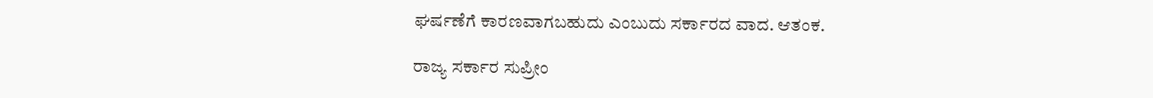ಘರ್ಷಣೆಗೆ ಕಾರಣವಾಗಬಹುದು ಎಂಬುದು ಸರ್ಕಾರದ ವಾದ. ಆತಂಕ.

ರಾಜ್ಯ ಸರ್ಕಾರ ಸುಪ್ರೀಂ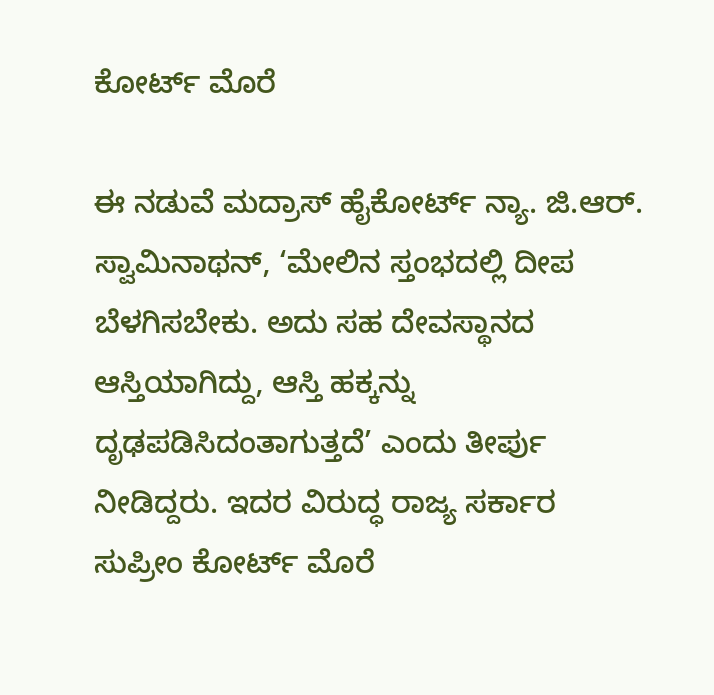ಕೋರ್ಟ್ ಮೊರೆ

ಈ ನಡುವೆ ಮದ್ರಾಸ್‌ ಹೈಕೋರ್ಟ್‌ ನ್ಯಾ. ಜಿ.ಆರ್. ಸ್ವಾಮಿನಾಥನ್, ‘ಮೇಲಿನ ಸ್ತಂಭದಲ್ಲಿ ದೀಪ ಬೆಳಗಿಸಬೇಕು. ಅದು ಸಹ ದೇವಸ್ಥಾನದ ಆಸ್ತಿಯಾಗಿದ್ದು, ಆಸ್ತಿ ಹಕ್ಕನ್ನು ದೃಢಪಡಿಸಿದಂತಾಗುತ್ತದೆ’ ಎಂದು ತೀರ್ಪು ನೀಡಿದ್ದರು. ಇದರ ವಿರುದ್ಧ ರಾಜ್ಯ ಸರ್ಕಾರ ಸುಪ್ರೀಂ ಕೋರ್ಟ್ ಮೊರೆ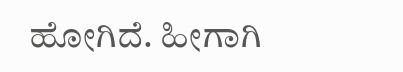ಹೋಗಿದೆ. ಹೀಗಾಗಿ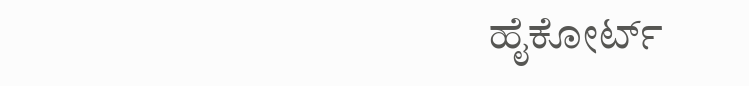ಹೈಕೋರ್ಟ್‌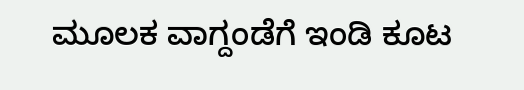ಮೂಲಕ ವಾಗ್ದಂಡೆಗೆ ಇಂಡಿ ಕೂಟ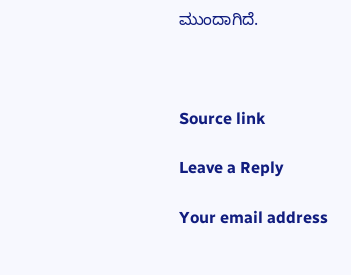ಮುಂದಾಗಿದೆ.



Source link

Leave a Reply

Your email address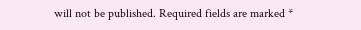will not be published. Required fields are marked *